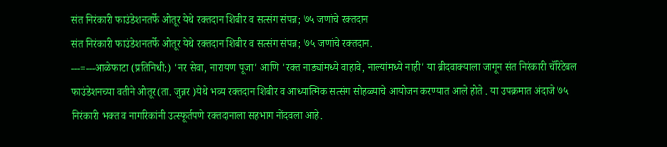संत निरंकारी फाउंडेशनतर्फे ओतूर येथे रक्तदान शिबीर व सत्संग संपन्न; ७५ जणांचे रक्तदान
संत निरंकारी फाउंडेशनतर्फे ओतूर येथे रक्तदान शिबीर व सत्संग संपन्न; ७५ जणांचे रक्तदान.
---=---आळेफाटा (प्रतिनिधी:) 'नर सेवा, नारायण पूजा' आणि 'रक्त नाड्यांमध्ये वाहावे, नाल्यांमध्ये नाही' या ब्रीदवाक्याला जागून संत निरंकारी चॅरिटेबल फाउंडेशनच्या वतीने ओतूर(ता. जुन्नर )येथे भव्य रक्तदान शिबीर व आध्यात्मिक सत्संग सोहळ्याचे आयोजन करण्यात आले होते . या उपक्रमात अंदाजे ७५ निरंकारी भक्त व नागरिकांनी उत्स्फूर्तपणे रक्तदानाला सहभाग नोंदवला आहे.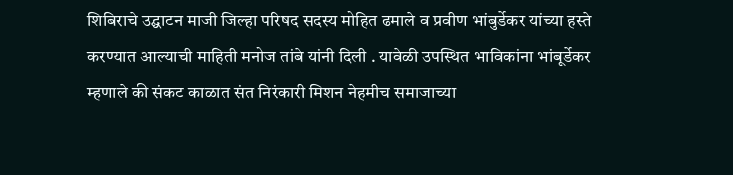शिबिराचे उद्घाटन माजी जिल्हा परिषद सदस्य मोहित ढमाले व प्रवीण भांबुर्डेकर यांच्या हस्ते करण्यात आल्याची माहिती मनोज तांबे यांनी दिली . यावेळी उपस्थित भाविकांना भांबूर्डेकर म्हणाले की संकट काळात संत निरंकारी मिशन नेहमीच समाजाच्या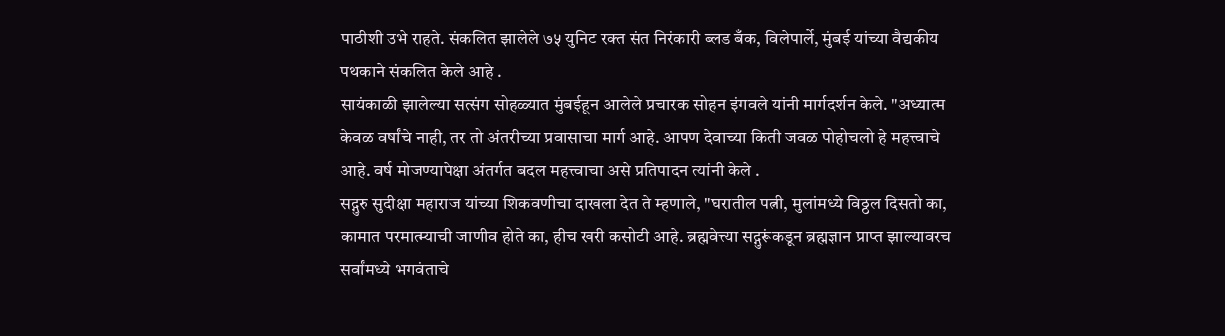पाठीशी उभे राहते. संकलित झालेले ७५ युनिट रक्त संत निरंकारी ब्लड बँक, विलेपार्ले, मुंबई यांच्या वैद्यकीय पथकाने संकलित केले आहे .
सायंकाळी झालेल्या सत्संग सोहळ्यात मुंबईहून आलेले प्रचारक सोहन इंगवले यांनी मार्गदर्शन केले. "अध्यात्म केवळ वर्षांचे नाही, तर तो अंतरीच्या प्रवासाचा मार्ग आहे. आपण देवाच्या किती जवळ पोहोचलो हे महत्त्वाचे आहे. वर्ष मोजण्यापेक्षा अंतर्गत बदल महत्त्वाचा असे प्रतिपादन त्यांनी केले .
सद्गुरु सुदीक्षा महाराज यांच्या शिकवणीचा दाखला देत ते म्हणाले, "घरातील पत्नी, मुलांमध्ये विठ्ठल दिसतो का, कामात परमात्म्याची जाणीव होते का, हीच खरी कसोटी आहे. ब्रह्मवेत्त्या सद्गुरूंकडून ब्रह्मज्ञान प्राप्त झाल्यावरच सर्वांमध्ये भगवंताचे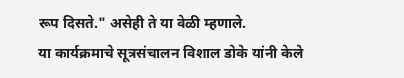रूप दिसते." असेही ते या वेळी म्हणाले.
या कार्यक्रमाचे सूत्रसंचालन विशाल डोके यांनी केले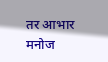तर आभार मनोज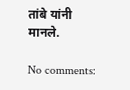तांबे यांनी मानले.

No comments: